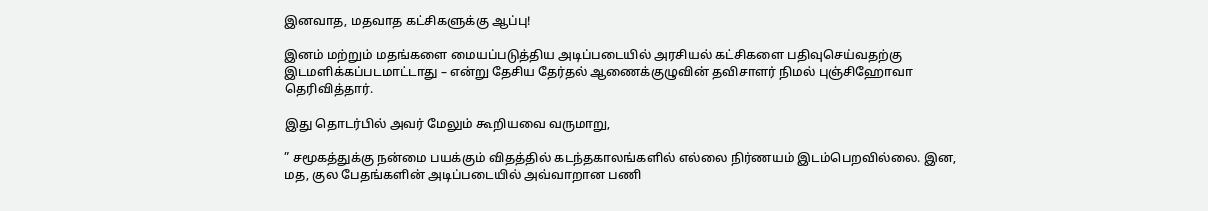இனவாத, மதவாத கட்சிகளுக்கு ஆப்பு!

இனம் மற்றும் மதங்களை மையப்படுத்திய அடிப்படையில் அரசியல் கட்சிகளை பதிவுசெய்வதற்கு இடமளிக்கப்படமாட்டாது – என்று தேசிய தேர்தல் ஆணைக்குழுவின் தவிசாளர் நிமல் புஞ்சிஹோவா தெரிவித்தார்.

இது தொடர்பில் அவர் மேலும் கூறியவை வருமாறு,

” சமூகத்துக்கு நன்மை பயக்கும் விதத்தில் கடந்தகாலங்களில் எல்லை நிர்ணயம் இடம்பெறவில்லை. இன, மத, குல பேதங்களின் அடிப்படையில் அவ்வாறான பணி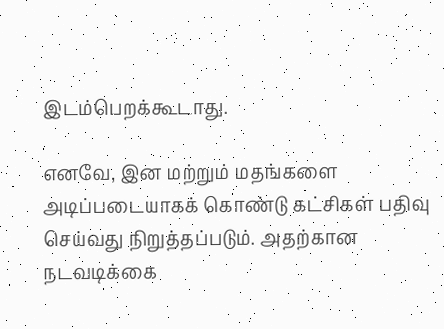இடம்பெறக்கூடாது.

எனவே, இன மற்றும் மதங்களை அடிப்படையாகக் கொண்டு கட்சிகள் பதிவு செய்வது நிறுத்தப்படும். அதற்கான நடவடிக்கை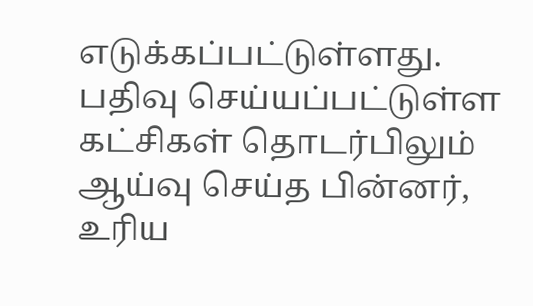எடுக்கப்பட்டுள்ளது. பதிவு செய்யப்பட்டுள்ள கட்சிகள் தொடர்பிலும் ஆய்வு செய்த பின்னர், உரிய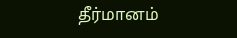தீர்மானம்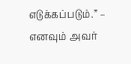எடுக்கப்படும்.” – எனவும் அவர்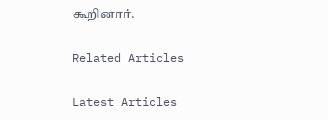கூறினார்.

Related Articles

Latest Articles